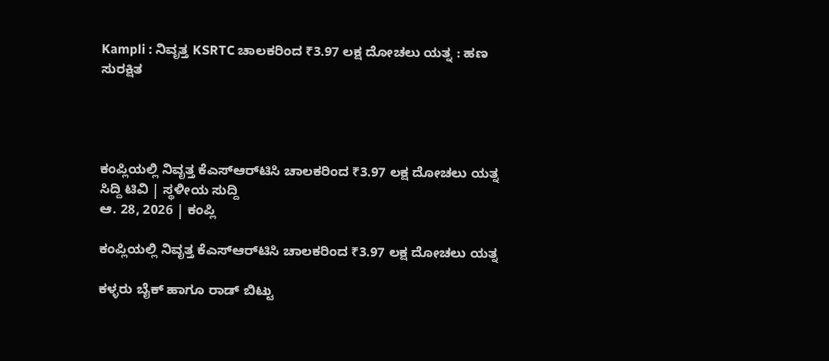Kampli : ನಿವೃತ್ತ KSRTC ಚಾಲಕರಿಂದ ₹3.97 ಲಕ್ಷ ದೋಚಲು ಯತ್ನ : ಹಣ ಸುರಕ್ಷಿತ




ಕಂಪ್ಲಿಯಲ್ಲಿ ನಿವೃತ್ತ ಕೆಎಸ್‌ಆರ್‌ಟಿಸಿ ಚಾಲಕರಿಂದ ₹3.97 ಲಕ್ಷ ದೋಚಲು ಯತ್ನ
ಸಿದ್ದಿ ಟಿವಿ | ಸ್ಥಳೀಯ ಸುದ್ದಿ
ಆ. 28, 2026 | ಕಂಪ್ಲಿ

ಕಂಪ್ಲಿಯಲ್ಲಿ ನಿವೃತ್ತ ಕೆಎಸ್‌ಆರ್‌ಟಿಸಿ ಚಾಲಕರಿಂದ ₹3.97 ಲಕ್ಷ ದೋಚಲು ಯತ್ನ

ಕಳ್ಳರು ಬೈಕ್ ಹಾಗೂ ರಾಡ್ ಬಿಟ್ಟು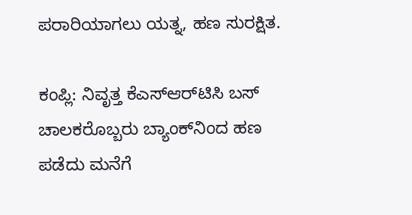ಪರಾರಿಯಾಗಲು ಯತ್ನ, ಹಣ ಸುರಕ್ಷಿತ.

ಕಂಪ್ಲಿ: ನಿವೃತ್ತ ಕೆಎಸ್‌ಆರ್‌ಟಿಸಿ ಬಸ್ ಚಾಲಕರೊಬ್ಬರು ಬ್ಯಾಂಕ್‌ನಿಂದ ಹಣ ಪಡೆದು ಮನೆಗೆ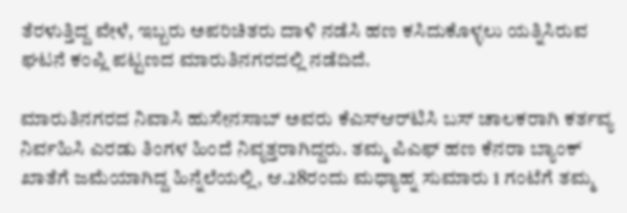ತೆರಳುತ್ತಿದ್ದ ವೇಳೆ, ಇಬ್ಬರು ಅಪರಿಚಿತರು ದಾಳಿ ನಡೆಸಿ ಹಣ ಕಸಿದುಕೊಳ್ಳಲು ಯತ್ನಿಸಿರುವ ಘಟನೆ ಕಂಪ್ಲಿ ಪಟ್ಟಣದ ಮಾರುತಿನಗರದಲ್ಲಿ ನಡೆದಿದೆ.

ಮಾರುತಿನಗರದ ನಿವಾಸಿ ಹುಸೇನಸಾಬ್ ಅವರು ಕೆಎಸ್‌ಆರ್‌ಟಿಸಿ ಬಸ್ ಚಾಲಕರಾಗಿ ಕರ್ತವ್ಯ ನಿರ್ವಹಿಸಿ ಎರಡು ತಿಂಗಳ ಹಿಂದೆ ನಿವೃತ್ತರಾಗಿದ್ದರು. ತಮ್ಮ ಪಿಎಫ್ ಹಣ ಕೆನರಾ ಬ್ಯಾಂಕ್ ಖಾತೆಗೆ ಜಮೆಯಾಗಿದ್ದ ಹಿನ್ನೆಲೆಯಲ್ಲಿ, ಆ.28ರಂದು ಮಧ್ಯಾಹ್ನ ಸುಮಾರು 1 ಗಂಟೆಗೆ ತಮ್ಮ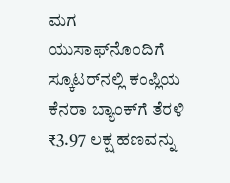ಮಗ ಯುಸಾಫ್‌ನೊಂದಿಗೆ ಸ್ಕೂಟರ್‌ನಲ್ಲಿ ಕಂಪ್ಲಿಯ ಕೆನರಾ ಬ್ಯಾಂಕ್‌ಗೆ ತೆರಳಿ ₹3.97 ಲಕ್ಷ ಹಣವನ್ನು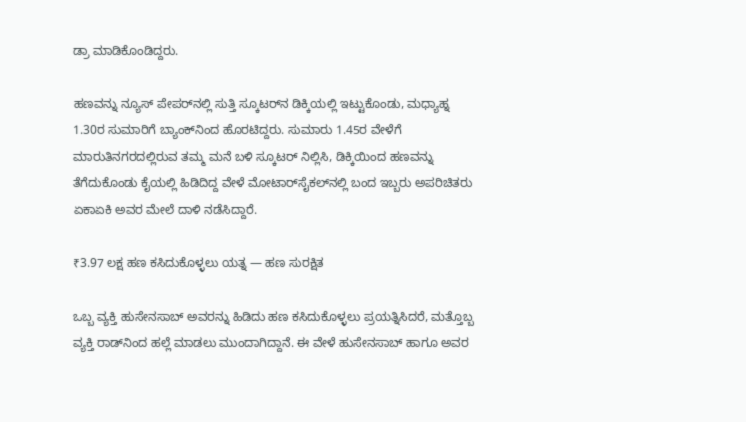ಡ್ರಾ ಮಾಡಿಕೊಂಡಿದ್ದರು.

ಹಣವನ್ನು ನ್ಯೂಸ್ ಪೇಪರ್‌ನಲ್ಲಿ ಸುತ್ತಿ ಸ್ಕೂಟರ್‌ನ ಡಿಕ್ಕಿಯಲ್ಲಿ ಇಟ್ಟುಕೊಂಡು, ಮಧ್ಯಾಹ್ನ 1.30ರ ಸುಮಾರಿಗೆ ಬ್ಯಾಂಕ್‌ನಿಂದ ಹೊರಟಿದ್ದರು. ಸುಮಾರು 1.45ರ ವೇಳೆಗೆ ಮಾರುತಿನಗರದಲ್ಲಿರುವ ತಮ್ಮ ಮನೆ ಬಳಿ ಸ್ಕೂಟರ್ ನಿಲ್ಲಿಸಿ, ಡಿಕ್ಕಿಯಿಂದ ಹಣವನ್ನು ತೆಗೆದುಕೊಂಡು ಕೈಯಲ್ಲಿ ಹಿಡಿದಿದ್ದ ವೇಳೆ ಮೋಟಾರ್‌ಸೈಕಲ್‌ನಲ್ಲಿ ಬಂದ ಇಬ್ಬರು ಅಪರಿಚಿತರು ಏಕಾಏಕಿ ಅವರ ಮೇಲೆ ದಾಳಿ ನಡೆಸಿದ್ದಾರೆ.

₹3.97 ಲಕ್ಷ ಹಣ ಕಸಿದುಕೊಳ್ಳಲು ಯತ್ನ — ಹಣ ಸುರಕ್ಷಿತ

ಒಬ್ಬ ವ್ಯಕ್ತಿ ಹುಸೇನಸಾಬ್ ಅವರನ್ನು ಹಿಡಿದು ಹಣ ಕಸಿದುಕೊಳ್ಳಲು ಪ್ರಯತ್ನಿಸಿದರೆ, ಮತ್ತೊಬ್ಬ ವ್ಯಕ್ತಿ ರಾಡ್‌ನಿಂದ ಹಲ್ಲೆ ಮಾಡಲು ಮುಂದಾಗಿದ್ದಾನೆ. ಈ ವೇಳೆ ಹುಸೇನಸಾಬ್ ಹಾಗೂ ಅವರ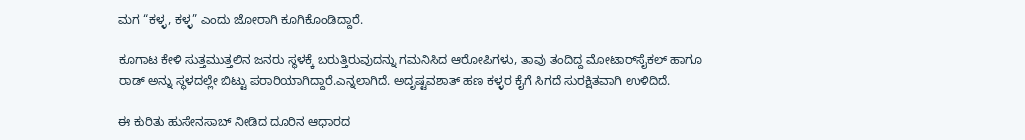ಮಗ “ಕಳ್ಳ, ಕಳ್ಳ” ಎಂದು ಜೋರಾಗಿ ಕೂಗಿಕೊಂಡಿದ್ದಾರೆ.

ಕೂಗಾಟ ಕೇಳಿ ಸುತ್ತಮುತ್ತಲಿನ ಜನರು ಸ್ಥಳಕ್ಕೆ ಬರುತ್ತಿರುವುದನ್ನು ಗಮನಿಸಿದ ಆರೋಪಿಗಳು, ತಾವು ತಂದಿದ್ದ ಮೋಟಾರ್‌ಸೈಕಲ್ ಹಾಗೂ ರಾಡ್ ಅನ್ನು ಸ್ಥಳದಲ್ಲೇ ಬಿಟ್ಟು ಪರಾರಿಯಾಗಿದ್ದಾರೆ.ಎನ್ನಲಾಗಿದೆ. ಅದೃಷ್ಟವಶಾತ್ ಹಣ ಕಳ್ಳರ ಕೈಗೆ ಸಿಗದೆ ಸುರಕ್ಷಿತವಾಗಿ ಉಳಿದಿದೆ.

ಈ ಕುರಿತು ಹುಸೇನಸಾಬ್ ನೀಡಿದ ದೂರಿನ ಆಧಾರದ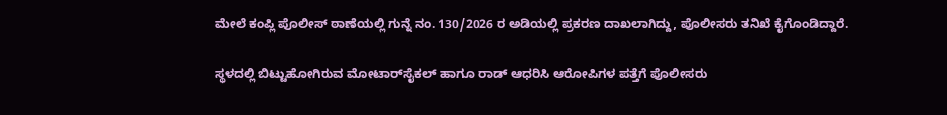ಮೇಲೆ ಕಂಪ್ಲಿ ಪೊಲೀಸ್ ಠಾಣೆಯಲ್ಲಿ ಗುನ್ನೆ ನಂ. 130/2026 ರ ಅಡಿಯಲ್ಲಿ ಪ್ರಕರಣ ದಾಖಲಾಗಿದ್ದು, ಪೊಲೀಸರು ತನಿಖೆ ಕೈಗೊಂಡಿದ್ದಾರೆ.

ಸ್ಥಳದಲ್ಲಿ ಬಿಟ್ಟುಹೋಗಿರುವ ಮೋಟಾರ್‌ಸೈಕಲ್ ಹಾಗೂ ರಾಡ್ ಆಧರಿಸಿ ಆರೋಪಿಗಳ ಪತ್ತೆಗೆ ಪೊಲೀಸರು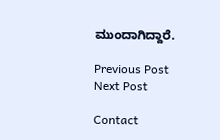ಮುಂದಾಗಿದ್ದಾರೆ.

Previous Post Next Post

Contact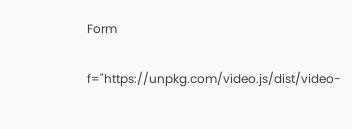Form

f="https://unpkg.com/video.js/dist/video-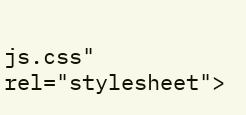js.css" rel="stylesheet">